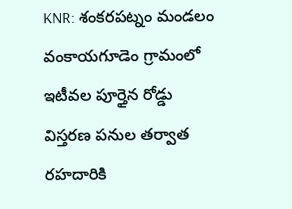KNR: శంకరపట్నం మండలం వంకాయగూడెం గ్రామంలో ఇటీవల పూర్తైన రోడ్డు విస్తరణ పనుల తర్వాత రహదారికి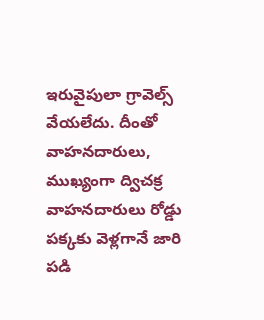ఇరువైపులా గ్రావెల్స్ వేయలేదు. దీంతో వాహనదారులు, ముఖ్యంగా ద్విచక్ర వాహనదారులు రోడ్డు పక్కకు వెళ్లగానే జారి పడి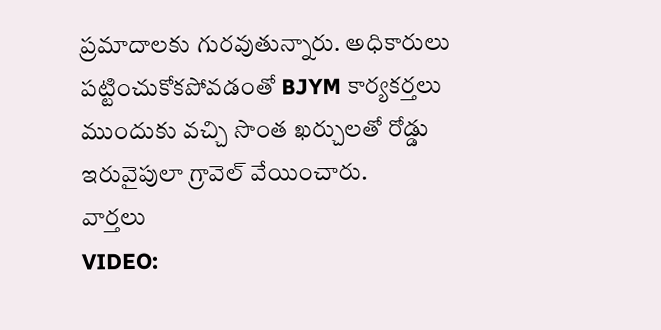ప్రమాదాలకు గురవుతున్నారు. అధికారులు పట్టించుకోకపోవడంతో BJYM కార్యకర్తలు ముందుకు వచ్చి సొంత ఖర్చులతో రోడ్డు ఇరువైపులా గ్రావెల్ వేయించారు.
వార్తలు
VIDEO: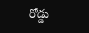రోడ్డు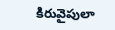కిరువైపులా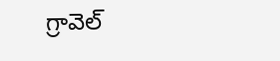గ్రావెల్